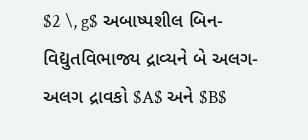$2 \, g$ અબાષ્પશીલ બિન-વિદ્યુતવિભાજ્ય દ્રાવ્યને બે અલગ-અલગ દ્રાવકો $A$ અને $B$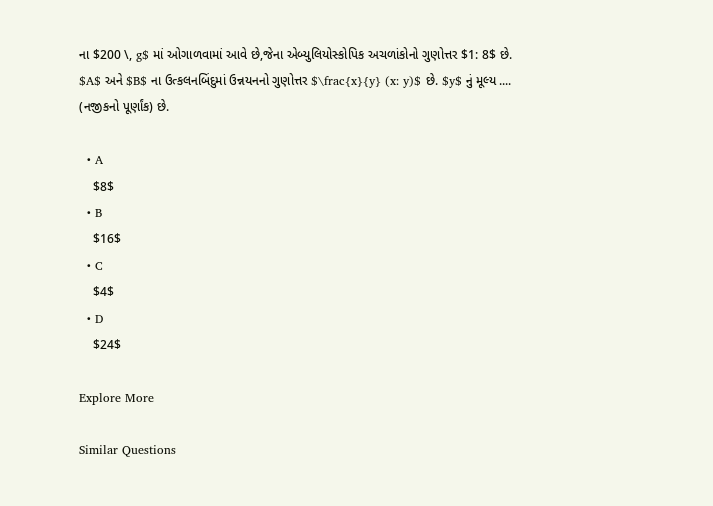ના $200 \, g$ માં ઓગાળવામાં આવે છે,જેના એબ્યુલિયોસ્કોપિક અચળાંકોનો ગુણોત્તર $1: 8$ છે. $A$ અને $B$ ના ઉત્કલનબિંદુમાં ઉન્નયનનો ગુણોત્તર $\frac{x}{y} (x: y)$ છે. $y$ નું મૂલ્ય .... (નજીકનો પૂર્ણાંક) છે.

  • A
    $8$
  • B
    $16$
  • C
    $4$
  • D
    $24$

Explore More

Similar Questions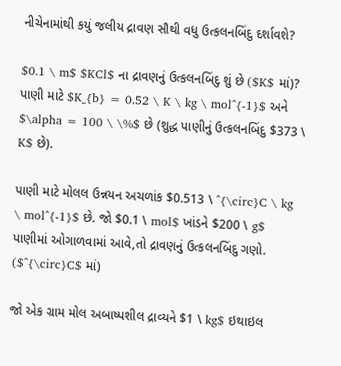નીચેનામાંથી કયું જલીય દ્રાવણ સૌથી વધુ ઉત્કલનબિંદુ દર્શાવશે?

$0.1 \ m$ $KCl$ ના દ્રાવણનું ઉત્કલનબિંદુ શું છે ($K$ માં)? પાણી માટે $K_{b} = 0.52 \ K \ kg \ mol^{-1}$ અને $\alpha = 100 \ \%$ છે (શુદ્ધ પાણીનું ઉત્કલનબિંદુ $373 \ K$ છે).

પાણી માટે મોલલ ઉન્નયન અચળાંક $0.513 \ ^{\circ}C \ kg \ mol^{-1}$ છે. જો $0.1 \ mol$ ખાંડને $200 \ g$ પાણીમાં ઓગાળવામાં આવે,તો દ્રાવણનું ઉત્કલનબિંદુ ગણો. ($^{\circ}C$ માં)

જો એક ગ્રામ મોલ અબાષ્પશીલ દ્રાવ્યને $1 \ kg$ ઇથાઇલ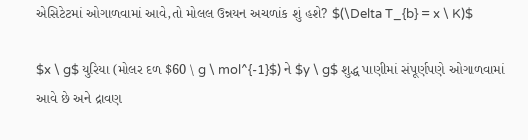એસિટેટમાં ઓગાળવામાં આવે,તો મોલલ ઉન્નયન અચળાંક શું હશે? $(\Delta T_{b} = x \ K)$

$x \ g$ યુરિયા (મોલર દળ $60 \ g \ mol^{-1}$) ને $y \ g$ શુદ્ધ પાણીમાં સંપૂર્ણપણે ઓગાળવામાં આવે છે અને દ્રાવણ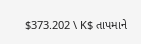$373.202 \ K$ તાપમાને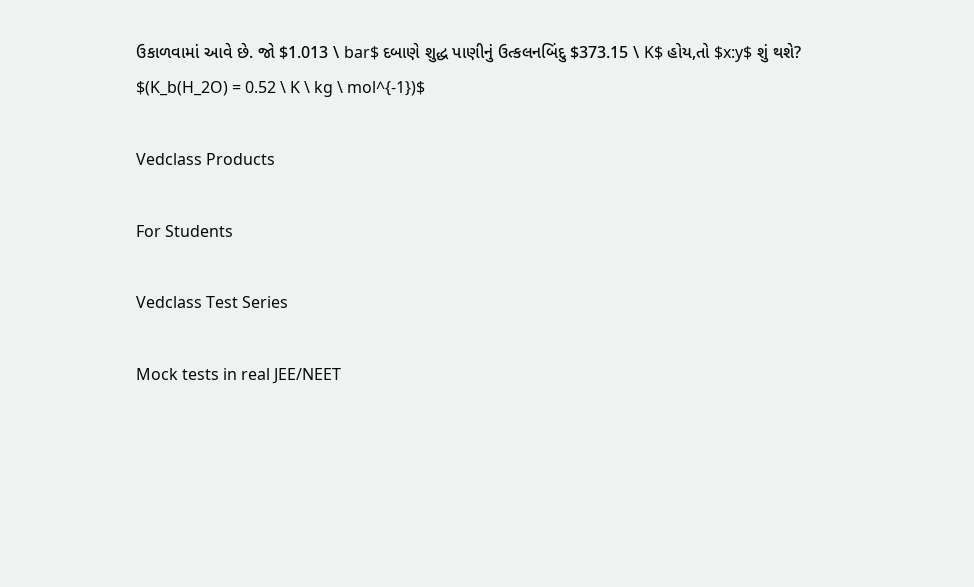ઉકાળવામાં આવે છે. જો $1.013 \ bar$ દબાણે શુદ્ધ પાણીનું ઉત્કલનબિંદુ $373.15 \ K$ હોય,તો $x:y$ શું થશે? $(K_b(H_2O) = 0.52 \ K \ kg \ mol^{-1})$

Vedclass Products

For Students

Vedclass Test Series

Mock tests in real JEE/NEET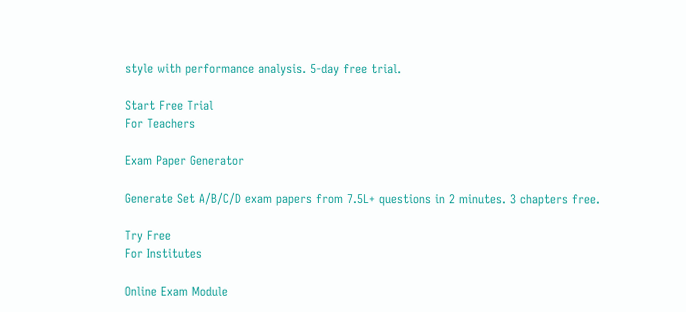style with performance analysis. 5-day free trial.

Start Free Trial
For Teachers

Exam Paper Generator

Generate Set A/B/C/D exam papers from 7.5L+ questions in 2 minutes. 3 chapters free.

Try Free
For Institutes

Online Exam Module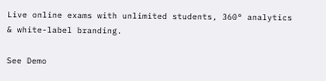Live online exams with unlimited students, 360° analytics & white-label branding.

See Demo